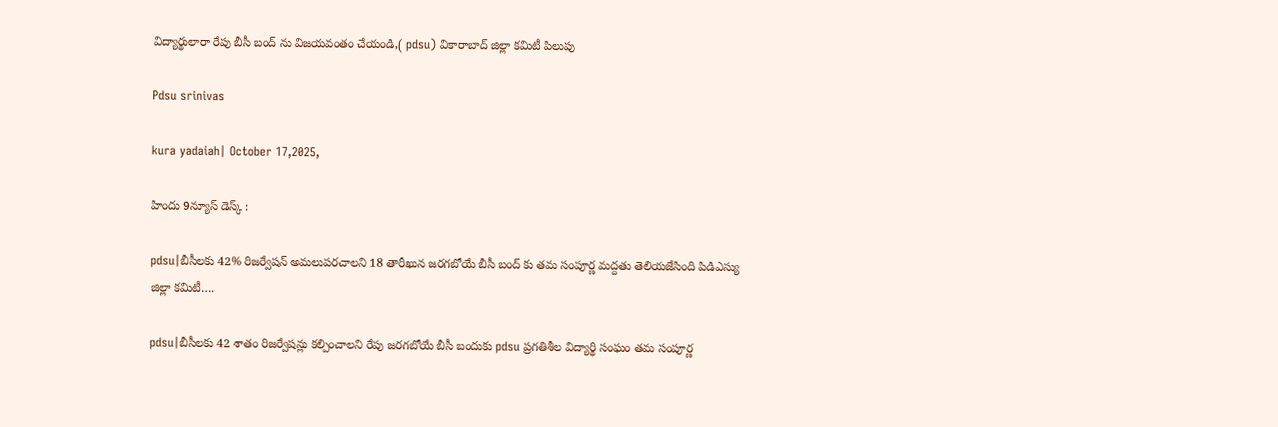విద్యార్థులారా రేపు బీసీ బంద్ ను విజయవంతం చేయండి,( pdsu) వికారాబాద్ జిల్లా కమిటీ పిలుపు

Pdsu srinivas

kura yadaiah| October 17,2025,

హిందు 9న్యూస్ డెస్క్ :

pdsu|బీసీలకు 42% రిజర్వేషన్ అమలుపరచాలని 18 తారీఖున జరగబోయే బీసీ బంద్ కు తమ సంపూర్ణ మద్దతు తెలియజేసింది పిడిఎస్యు జిల్లా కమిటీ….

pdsu|బీసీలకు 42 శాతం రిజర్వేషన్లు కల్పించాలని రేపు జరగబోయే బీసీ బందుకు pdsu ప్రగతిశీల విద్యార్థి సంఘం తమ సంపూర్ణ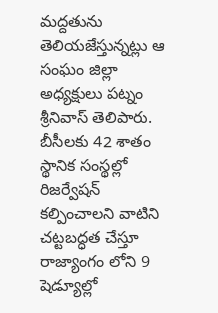మద్దతును తెలియజేస్తున్నట్లు ఆ సంఘం జిల్లా అధ్యక్షులు పట్నం శ్రీనివాస్ తెలిపారు. బీసీలకు 42 శాతం స్థానిక సంస్థల్లో రిజర్వేషన్ కల్పించాలని వాటిని చట్టబద్ధత చేస్తూ రాజ్యాంగం లోని 9 షెడ్యూల్లో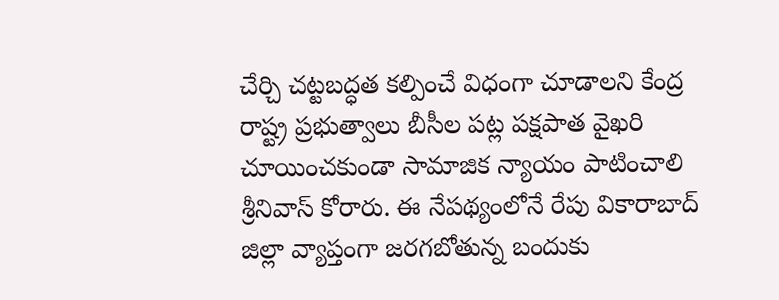చేర్చి చట్టబద్ధత కల్పించే విధంగా చూడాలని కేంద్ర రాష్ట్ర ప్రభుత్వాలు బీసీల పట్ల పక్షపాత వైఖరి చూయించకుండా సామాజిక న్యాయం పాటించాలి శ్రీనివాస్ కోరారు. ఈ నేపథ్యంలోనే రేపు వికారాబాద్ జిల్లా వ్యాప్తంగా జరగబోతున్న బందుకు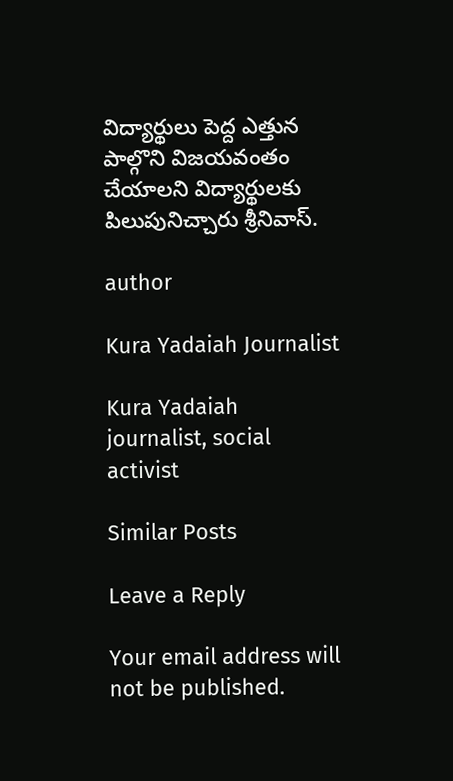విద్యార్థులు పెద్ద ఎత్తున పాల్గొని విజయవంతం చేయాలని విద్యార్థులకు పిలుపునిచ్చారు శ్రీనివాస్.

author

Kura Yadaiah Journalist

Kura Yadaiah journalist, social activist

Similar Posts

Leave a Reply

Your email address will not be published.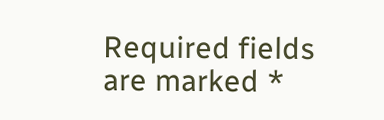Required fields are marked *